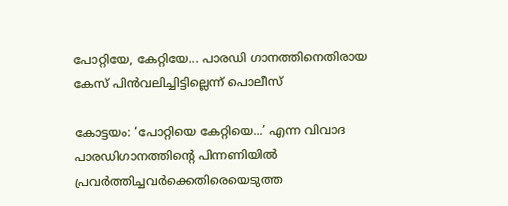പോറ്റിയേ, കേറ്റിയേ... പാരഡി ഗാനത്തിനെതിരായ കേസ് പിൻവലിച്ചിട്ടില്ലെന്ന് പൊലീസ്

കോട്ടയം: ‘പോറ്റിയെ കേറ്റിയെ...’ എന്ന വിവാദ പാരഡിഗാനത്തിന്‍റെ പിന്നണിയിൽ പ്രവർത്തിച്ചവർക്കെതിരെയെടുത്ത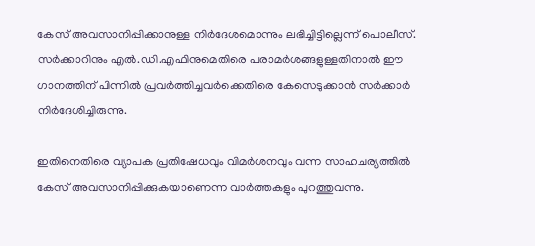കേസ് അവസാനിപ്പിക്കാനുള്ള നിർദേശമൊന്നും ലഭിച്ചിട്ടില്ലെന്ന് പൊലീസ്. സർക്കാറിനും എൽ.ഡി.എഫിനുമെതിരെ പരാമർശങ്ങളുള്ളതിനാൽ ഈ ഗാനത്തിന് പിന്നിൽ പ്രവർത്തിച്ചവർക്കെതിരെ കേസെടുക്കാൻ സർക്കാർ നിർദേശിച്ചിരുന്നു.

ഇതിനെതിരെ വ്യാപക പ്രതിഷേധവും വിമർശനവും വന്ന സാഹചര്യത്തിൽ കേസ് അവസാനിപ്പിക്കുകയാണെന്ന വാർത്തകളും പുറത്തുവന്നു.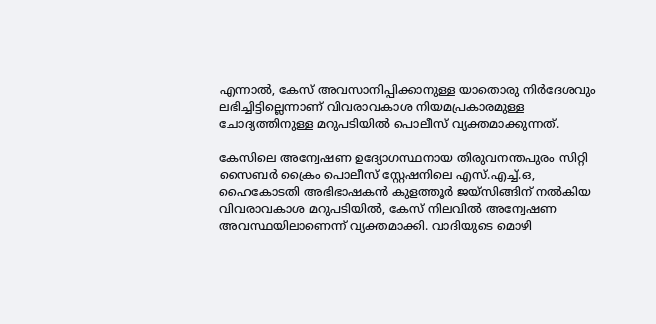എന്നാൽ, കേസ് അവസാനിപ്പിക്കാനുള്ള യാതൊരു നിർദേശവും ലഭിച്ചിട്ടില്ലെന്നാണ് വിവരാവകാശ നിയമപ്രകാരമുള്ള ചോദ്യത്തിനുള്ള മറുപടിയിൽ പൊലീസ് വ്യക്തമാക്കുന്നത്.

കേസിലെ അന്വേഷണ ഉദ്യോഗസ്ഥനായ തിരുവനന്തപുരം സിറ്റി സൈബർ ക്രൈം പൊലീസ് സ്റ്റേഷനിലെ എസ്.എച്ച്.ഒ, ഹൈകോടതി അഭിഭാഷകൻ കുളത്തൂർ ജയ്‌സിങ്ങിന് നൽകിയ വിവരാവകാശ മറുപടിയിൽ, കേസ് നിലവിൽ അന്വേഷണ അവസ്ഥയിലാണെന്ന് വ്യക്തമാക്കി. വാദിയുടെ മൊഴി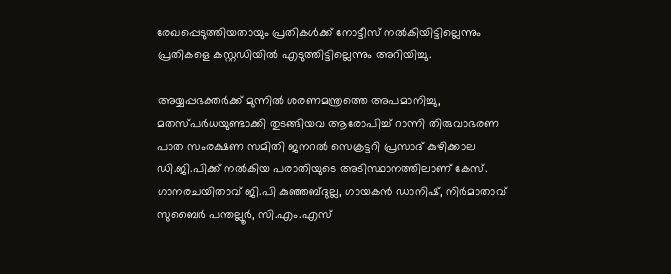രേഖപ്പെടുത്തിയതായും പ്രതികൾക്ക് നോട്ടീസ് നൽകിയിട്ടില്ലെന്നും പ്രതികളെ കസ്റ്റഡിയിൽ എടുത്തിട്ടില്ലെന്നും അറിയിച്ചു.

അയ്യപ്പഭക്തർക്ക് മുന്നിൽ ശരണമന്ത്രത്തെ അപമാനിച്ചു, മതസ്പർധയുണ്ടാക്കി തുടങ്ങിയവ ആരോപിച്ച് റാന്നി തിരുവാഭരണ പാത സംരക്ഷണ സമിതി ജനറൽ സെക്രട്ടറി പ്രസാദ് കുഴിക്കാല ഡി.ജി.പിക്ക് നൽകിയ പരാതിയുടെ അടിസ്ഥാനത്തിലാണ് കേസ്. ഗാനരചയിതാവ് ജി.പി കുഞ്ഞബ്ദുല്ല, ഗായകൻ ഡാനിഷ്, നിർമാതാവ് സുബൈർ പന്തല്ലൂർ, സി.എം.എസ്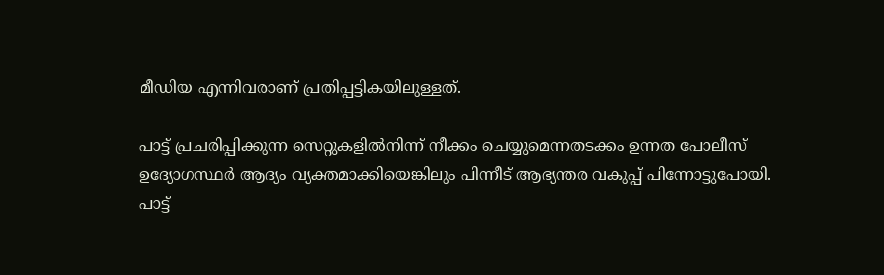മീഡിയ എന്നിവരാണ് പ്രതിപ്പട്ടികയിലുള്ളത്.

പാട്ട് പ്രചരിപ്പിക്കുന്ന സെറ്റുകളിൽനിന്ന് നീക്കം ചെയ്യുമെന്നതടക്കം ഉന്നത പോലീസ് ഉദ്യോഗസ്ഥർ ആദ്യം വ്യക്തമാക്കിയെങ്കിലും പിന്നീട് ആഭ്യന്തര വകുപ്പ് പിന്നോട്ടുപോയി. പാട്ട്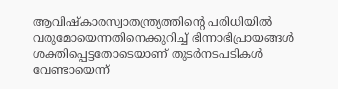ആവിഷ്‌കാരസ്വാതന്ത്ര്യത്തിന്റെ പരിധിയിൽ വരുമോയെന്നതിനെക്കുറിച്ച് ഭിന്നാഭിപ്രായങ്ങൾ ശക്തിപ്പെട്ടതോടെയാണ് തുടർനടപടികൾ വേണ്ടായെന്ന്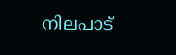നിലപാട്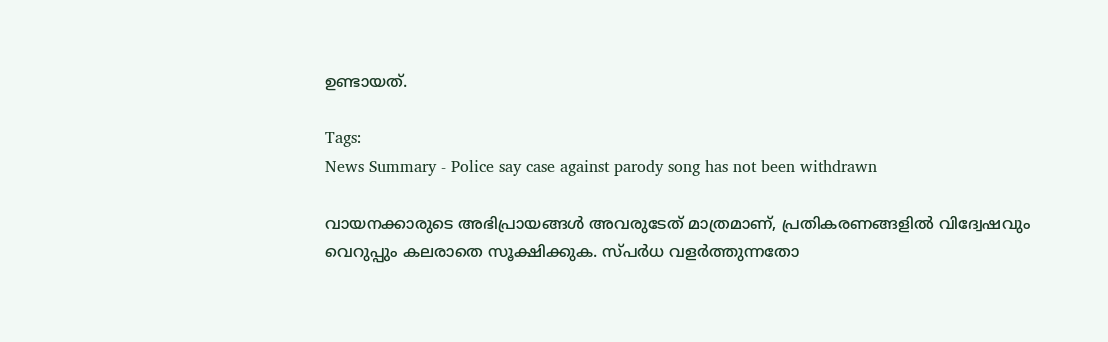ഉണ്ടായത്.

Tags:
News Summary - Police say case against parody song has not been withdrawn

വായനക്കാരുടെ അഭിപ്രായങ്ങള്‍ അവരുടേത് മാത്രമാണ്, പ്രതികരണങ്ങളിൽ വിദ്വേഷവും വെറുപ്പും കലരാതെ സൂക്ഷിക്കുക. സ്പർധ വളർത്തുന്നതോ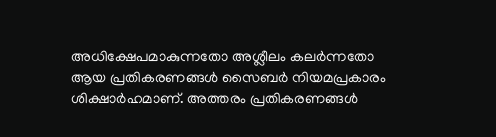അധിക്ഷേപമാകുന്നതോ അശ്ലീലം കലർന്നതോ ആയ പ്രതികരണങ്ങൾ സൈബർ നിയമപ്രകാരം ശിക്ഷാർഹമാണ്. അത്തരം പ്രതികരണങ്ങൾ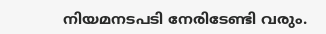നിയമനടപടി നേരിടേണ്ടി വരും.